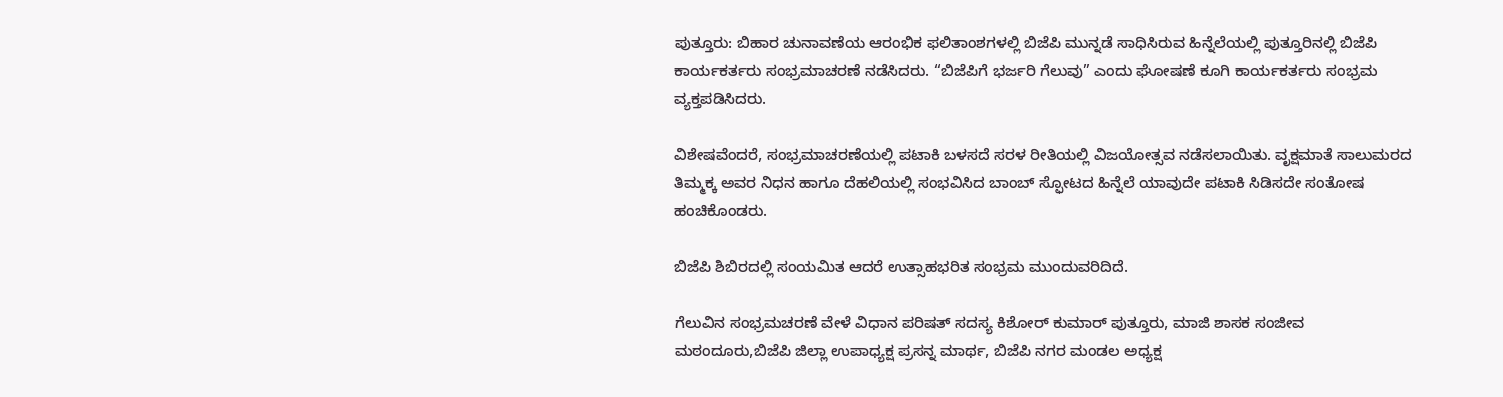ಪುತ್ತೂರು: ಬಿಹಾರ ಚುನಾವಣೆಯ ಆರಂಭಿಕ ಫಲಿತಾಂಶಗಳಲ್ಲಿ ಬಿಜೆಪಿ ಮುನ್ನಡೆ ಸಾಧಿಸಿರುವ ಹಿನ್ನೆಲೆಯಲ್ಲಿ ಪುತ್ತೂರಿನಲ್ಲಿ ಬಿಜೆಪಿ ಕಾರ್ಯಕರ್ತರು ಸಂಭ್ರಮಾಚರಣೆ ನಡೆಸಿದರು. “ಬಿಜೆಪಿಗೆ ಭರ್ಜರಿ ಗೆಲುವು” ಎಂದು ಘೋಷಣೆ ಕೂಗಿ ಕಾರ್ಯಕರ್ತರು ಸಂಭ್ರಮ ವ್ಯಕ್ತಪಡಿಸಿದರು.

ವಿಶೇಷವೆಂದರೆ, ಸಂಭ್ರಮಾಚರಣೆಯಲ್ಲಿ ಪಟಾಕಿ ಬಳಸದೆ ಸರಳ ರೀತಿಯಲ್ಲಿ ವಿಜಯೋತ್ಸವ ನಡೆಸಲಾಯಿತು. ವೃಕ್ಷಮಾತೆ ಸಾಲುಮರದ ತಿಮ್ಮಕ್ಕ ಅವರ ನಿಧನ ಹಾಗೂ ದೆಹಲಿಯಲ್ಲಿ ಸಂಭವಿಸಿದ ಬಾಂಬ್ ಸ್ಫೋಟದ ಹಿನ್ನೆಲೆ ಯಾವುದೇ ಪಟಾಕಿ ಸಿಡಿಸದೇ ಸಂತೋಷ ಹಂಚಿಕೊಂಡರು.

ಬಿಜೆಪಿ ಶಿಬಿರದಲ್ಲಿ ಸಂಯಮಿತ ಆದರೆ ಉತ್ಸಾಹಭರಿತ ಸಂಭ್ರಮ ಮುಂದುವರಿದಿದೆ.

ಗೆಲುವಿನ ಸಂಭ್ರಮಚರಣೆ ವೇಳೆ ವಿಧಾನ ಪರಿಷತ್ ಸದಸ್ಯ ಕಿಶೋರ್ ಕುಮಾರ್ ಪುತ್ತೂರು, ಮಾಜಿ ಶಾಸಕ ಸಂಜೀವ ಮಠಂದೂರು,ಬಿಜೆಪಿ ಜಿಲ್ಲಾ ಉಪಾಧ್ಯಕ್ಷ ಪ್ರಸನ್ನ ಮಾರ್ಥ, ಬಿಜೆಪಿ ನಗರ ಮಂಡಲ ಅಧ್ಯಕ್ಷ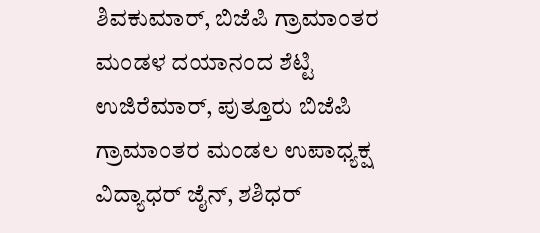ಶಿವಕುಮಾರ್, ಬಿಜೆಪಿ ಗ್ರಾಮಾಂತರ ಮಂಡಳ ದಯಾನಂದ‌ ಶೆಟ್ಟಿ ಉಜಿರೆಮಾರ್, ಪುತ್ತೂರು ಬಿಜೆಪಿ ಗ್ರಾಮಾಂತರ ಮಂಡಲ ಉಪಾಧ್ಯಕ್ಷ ವಿದ್ಯಾಧರ್ ಜೈನ್, ಶಶಿಧರ್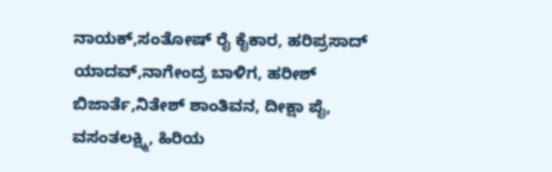ನಾಯಕ್,ಸಂತೋಷ್ ರೈ ಕೈಕಾರ, ಹರಿಪ್ರಸಾದ್ ಯಾದವ್,ನಾಗೇಂದ್ರ ಬಾಳಿಗ, ಹರೀಶ್ ಬಿಜಾರ್ತೆ,ನಿತೇಶ್ ಶಾಂತಿವನ, ದೀಕ್ಷಾ ಪೈ, ವಸಂತಲಕ್ಷ್ಮಿ, ಹಿರಿಯ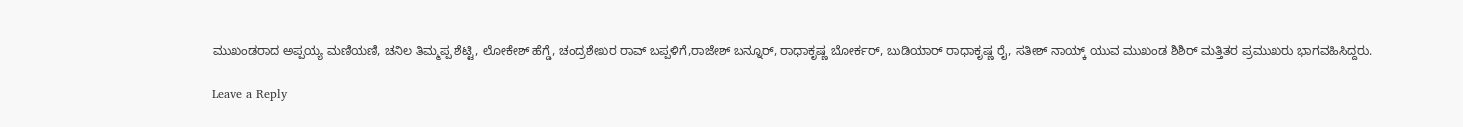ಮುಖಂಡರಾದ ಅಪ್ಪಯ್ಯ ಮಣಿಯಣಿ, ಚನಿಲ ತಿಮ್ಮಪ್ಪ ಶೆಟ್ಟಿ, ಲೋಕೇಶ್ ಹೆಗ್ಡೆ, ಚಂದ್ರಶೇಖರ ರಾವ್ ಬಪ್ಪಳಿಗೆ,ರಾಜೇಶ್ ಬನ್ನೂರ್, ರಾಧಾಕೃಷ್ಣ ಬೋರ್ಕರ್, ಬುಡಿಯಾರ್ ರಾಧಾಕೃಷ್ಣ ರೈ, ಸತೀಶ್ ನಾಯ್ಕ್ ಯುವ ಮುಖಂಡ ಶಿಶಿರ್ ಮತ್ತಿತರ ಪ್ರಮುಖರು ಭಾಗವಹಿಸಿದ್ದರು.

Leave a Reply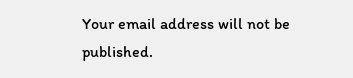Your email address will not be published.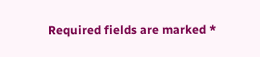Required fields are marked *